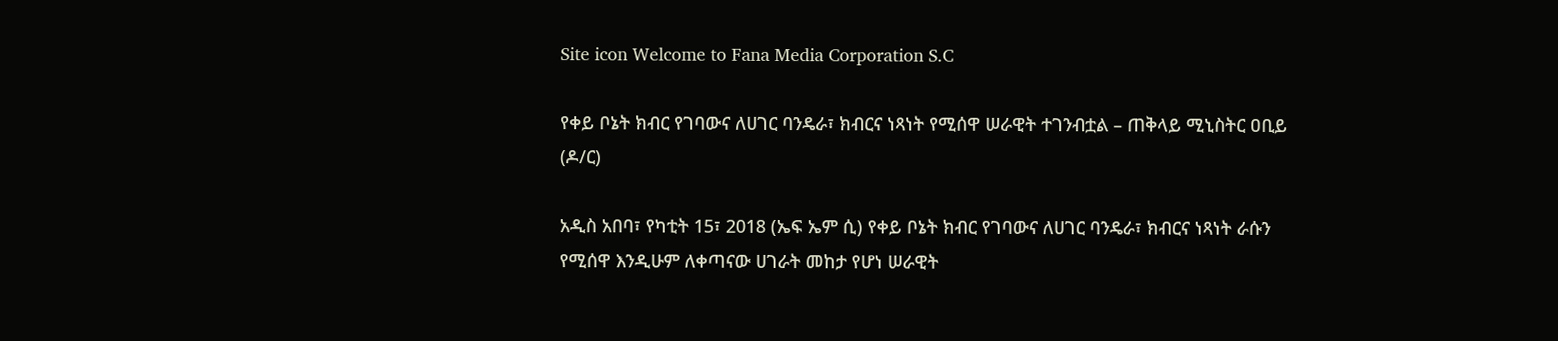Site icon Welcome to Fana Media Corporation S.C

የቀይ ቦኔት ክብር የገባውና ለሀገር ባንዴራ፣ ክብርና ነጻነት የሚሰዋ ሠራዊት ተገንብቷል – ጠቅላይ ሚኒስትር ዐቢይ (ዶ/ር)

አዲስ አበባ፣ የካቲት 15፣ 2018 (ኤፍ ኤም ሲ) የቀይ ቦኔት ክብር የገባውና ለሀገር ባንዴራ፣ ክብርና ነጻነት ራሱን የሚሰዋ እንዲሁም ለቀጣናው ሀገራት መከታ የሆነ ሠራዊት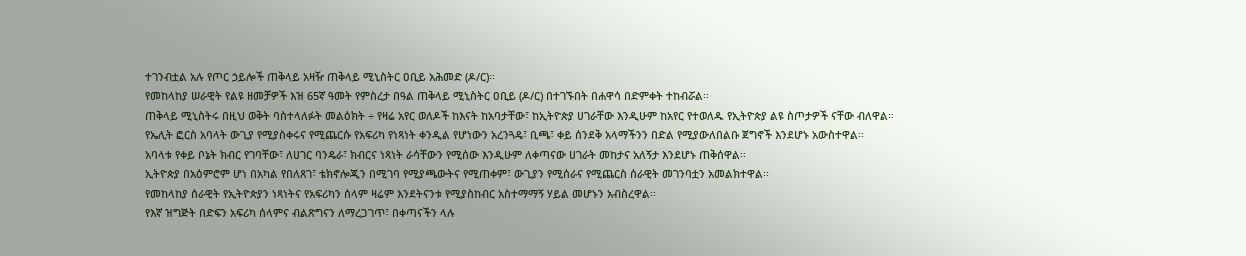ተገንብቷል አሉ የጦር ኃይሎች ጠቅላይ አዛዥ ጠቅላይ ሚኒስትር ዐቢይ አሕመድ (ዶ/ር)፡፡
የመከላከያ ሠራዊት የልዩ ዘመቻዎች እዝ 65ኛ ዓመት የምስረታ በዓል ጠቅላይ ሚኒስትር ዐቢይ (ዶ/ር) በተገኙበት በሐዋሳ በድምቀት ተከብሯል፡፡
ጠቅላይ ሚኒስትሩ በዚህ ወቅት ባስተላለፉት መልዕክት ÷ የዛሬ አየር ወለዶች ከእናት ከአባታቸው፣ ከኢትዮጵያ ሀገራቸው እንዲሁም ከአየር የተወለዱ የኢትዮጵያ ልዩ ስጦታዎች ናቸው ብለዋል።
የኤሊት ፎርስ አባላት ውጊያ የሚያስቀሩና የሚጨርሱ የአፍሪካ የነጻነት ቀንዲል የሆነውን አረንጓዴ፣ ቢጫ፣ ቀይ ሰንደቅ አላማችንን በድል የሚያውለበልቡ ጀግኖች እንደሆኑ አውስተዋል፡፡
አባላቱ የቀይ ቦኔት ክብር የገባቸው፣ ለሀገር ባንዴራ፣ ክብርና ነጻነት ራሳቸውን የሚሰው እንዲሁም ለቀጣናው ሀገራት መከታና አለኝታ እንደሆኑ ጠቅሰዋል፡፡
ኢትዮጵያ በአዕምሮም ሆነ በአካል የበለጸገ፣ ቴክኖሎጂን በሚገባ የሚያጫውትና የሚጠቀም፣ ውጊያን የሚሰራና የሚጨርስ ሰራዊት መገንባቷን አመልክተዋል፡፡
የመከላከያ ሰራዊት የኢትዮጵያን ነጻነትና የአፍሪካን ሰላም ዛሬም እንደትናንቱ የሚያስከብር አስተማማኝ ሃይል መሆኑን አብስረዋል፡፡
የእኛ ዝግጅት በድፍን አፍሪካ ሰላምና ብልጽግናን ለማረጋገጥ፣ በቀጣናችን ላሉ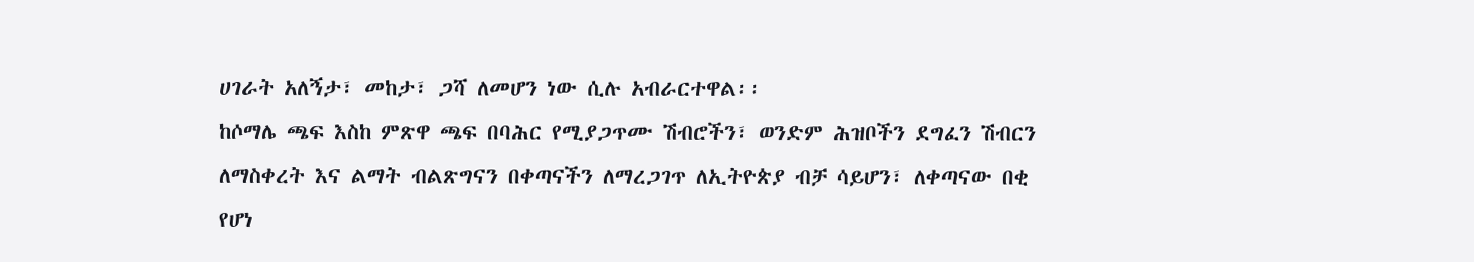ሀገራት አለኝታ፣ መከታ፣ ጋሻ ለመሆን ነው ሲሉ አብራርተዋል፡፡
ከሶማሌ ጫፍ እስከ ምጽዋ ጫፍ በባሕር የሚያጋጥሙ ሽብሮችን፣ ወንድም ሕዝቦችን ደግፈን ሽብርን ለማስቀረት እና ልማት ብልጽግናን በቀጣናችን ለማረጋገጥ ለኢትዮጵያ ብቻ ሳይሆን፣ ለቀጣናው በቂ የሆነ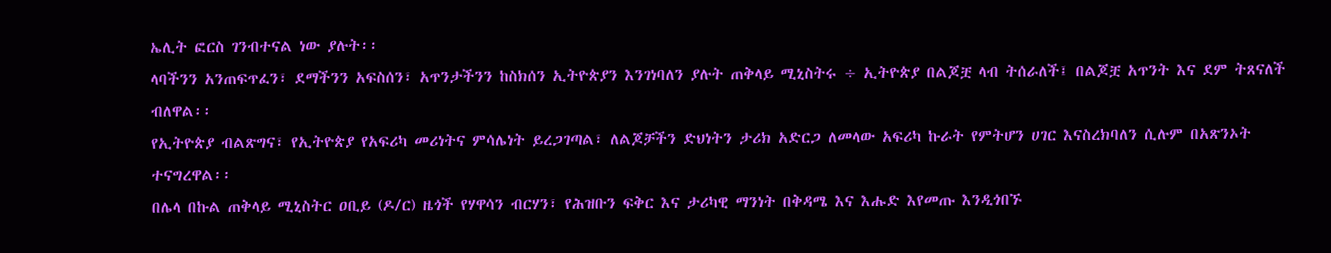ኤሊት ፎርስ ገንብተናል ነው ያሉት፡፡
ላባችንን አንጠፍጥፈን፣ ደማችንን አፍስሰን፣ አጥንታችንን ከስክሰን ኢትዮጵያን እንገነባለን ያሉት ጠቅላይ ሚኒስትሩ ÷ ኢትዮጵያ በልጆቿ ላብ ትሰራለች፤ በልጆቿ አጥንት እና ደም ትጸናለች ብለዋል፡፡
የኢትዮጵያ ብልጽግና፣ የኢትዮጵያ የአፍሪካ መሪነትና ምሳሌነት ይረጋገጣል፣ ለልጆቻችን ድህነትን ታሪክ አድርጋ ለመላው አፍሪካ ኩራት የምትሆን ሀገር እናስረክባለን ሲሉም በአጽንኦት ተናግረዋል፡፡
በሌላ በኩል ጠቅላይ ሚኒስትር ዐቢይ (ዶ/ር) ዜጎች የሃዋሳን ብርሃን፣ የሕዝቡን ፍቅር እና ታሪካዊ ማንነት በቅዳሜ እና እሑድ እየመጡ እንዲጎበኙ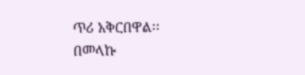ጥሪ አቅርበዋል፡፡
በመላኩ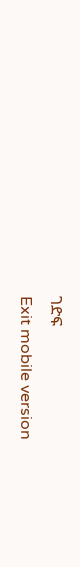ገድፍ
Exit mobile version